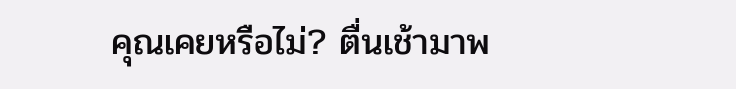คุณเคยหรือไม่? ตื่นเช้ามาพ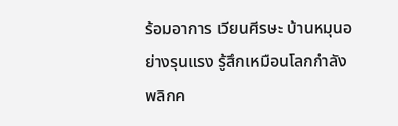ร้อมอาการ เวียนศีรษะ บ้านหมุนอย่างรุนแรง รู้สึกเหมือนโลกกำลังพลิกค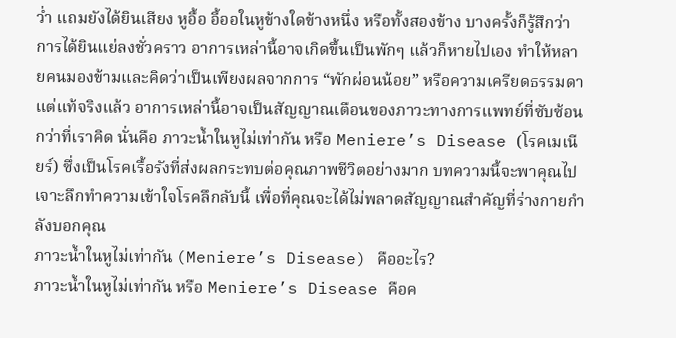ว่ำ แถมยังได้ยินเสียง หูอื้อ อี้ออในหูข้างใดข้างหนึ่ง หรือทั้งสองข้าง บางครั้งก็รู้สึกว่าการได้ยินแย่ลงชั่วคราว อาการเหล่านี้อาจเกิดขึ้นเป็นพักๆ แล้วก็หายไปเอง ทำให้หลายคนมองข้ามและคิดว่าเป็นเพียงผลจากการ “พักผ่อนน้อย” หรือความเครียดธรรมดา แต่แท้จริงแล้ว อาการเหล่านี้อาจเป็นสัญญาณเตือนของภาวะทางการแพทย์ที่ซับซ้อนกว่าที่เราคิด นั่นคือ ภาวะน้ำในหูไม่เท่ากัน หรือ Meniere’s Disease (โรคเมเนียร์) ซึ่งเป็นโรคเรื้อรังที่ส่งผลกระทบต่อคุณภาพชีวิตอย่างมาก บทความนี้จะพาคุณไปเจาะลึกทำความเข้าใจโรคลึกลับนี้ เพื่อที่คุณจะได้ไม่พลาดสัญญาณสำคัญที่ร่างกายกำลังบอกคุณ
ภาวะน้ำในหูไม่เท่ากัน (Meniere’s Disease) คืออะไร?
ภาวะน้ำในหูไม่เท่ากัน หรือ Meniere’s Disease คือค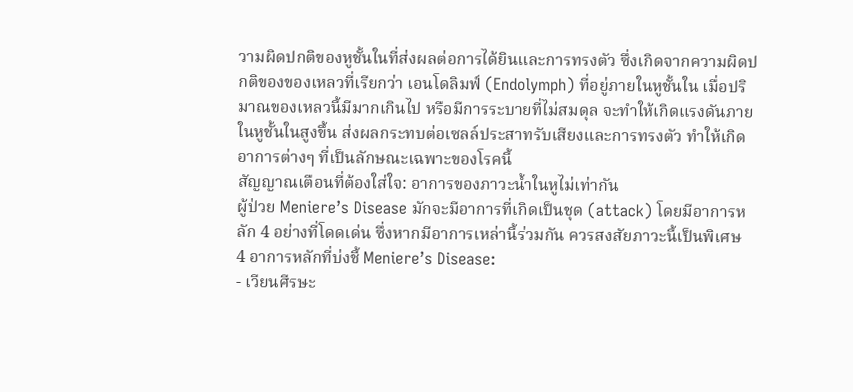วามผิดปกติของหูชั้นในที่ส่งผลต่อการได้ยินและการทรงตัว ซึ่งเกิดจากความผิดปกติของของเหลวที่เรียกว่า เอนโดลิมฟ์ (Endolymph) ที่อยู่ภายในหูชั้นใน เมื่อปริมาณของเหลวนี้มีมากเกินไป หรือมีการระบายที่ไม่สมดุล จะทำให้เกิดแรงดันภายในหูชั้นในสูงขึ้น ส่งผลกระทบต่อเซลล์ประสาทรับเสียงและการทรงตัว ทำให้เกิดอาการต่างๆ ที่เป็นลักษณะเฉพาะของโรคนี้
สัญญาณเตือนที่ต้องใส่ใจ: อาการของภาวะน้ำในหูไม่เท่ากัน
ผู้ป่วย Meniere’s Disease มักจะมีอาการที่เกิดเป็นชุด (attack) โดยมีอาการหลัก 4 อย่างที่โดดเด่น ซึ่งหากมีอาการเหล่านี้ร่วมกัน ควรสงสัยภาวะนี้เป็นพิเศษ
4 อาการหลักที่บ่งชี้ Meniere’s Disease:
- เวียนศีรษะ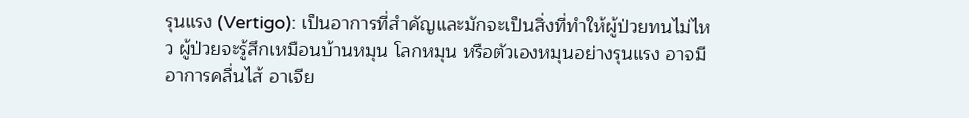รุนแรง (Vertigo): เป็นอาการที่สำคัญและมักจะเป็นสิ่งที่ทำให้ผู้ป่วยทนไม่ไหว ผู้ป่วยจะรู้สึกเหมือนบ้านหมุน โลกหมุน หรือตัวเองหมุนอย่างรุนแรง อาจมีอาการคลื่นไส้ อาเจีย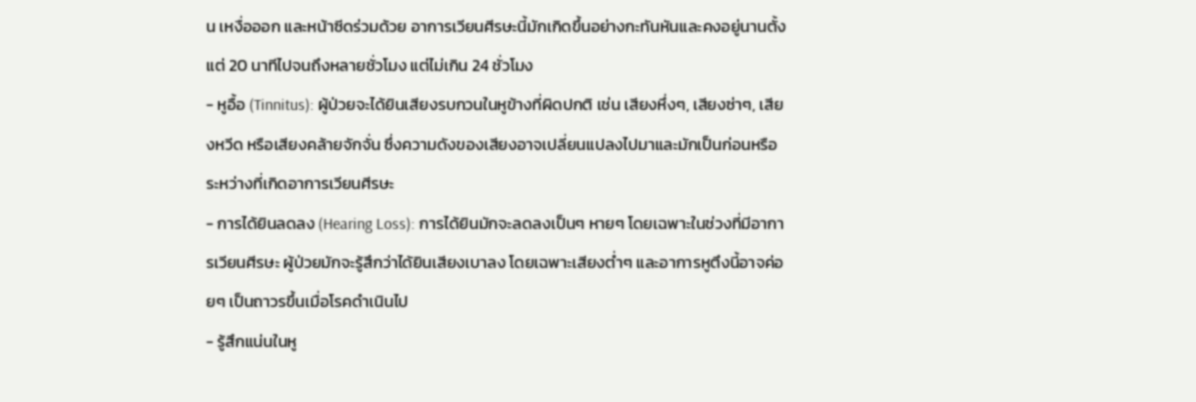น เหงื่อออก และหน้าซีดร่วมด้วย อาการเวียนศีรษะนี้มักเกิดขึ้นอย่างกะทันหันและคงอยู่นานตั้งแต่ 20 นาทีไปจนถึงหลายชั่วโมง แต่ไม่เกิน 24 ชั่วโมง
- หูอื้อ (Tinnitus): ผู้ป่วยจะได้ยินเสียงรบกวนในหูข้างที่ผิดปกติ เช่น เสียงหึ่งๆ, เสียงซ่าๆ, เสียงหวีด หรือเสียงคล้ายจักจั่น ซึ่งความดังของเสียงอาจเปลี่ยนแปลงไปมาและมักเป็นก่อนหรือระหว่างที่เกิดอาการเวียนศีรษะ
- การได้ยินลดลง (Hearing Loss): การได้ยินมักจะลดลงเป็นๆ หายๆ โดยเฉพาะในช่วงที่มีอาการเวียนศีรษะ ผู้ป่วยมักจะรู้สึกว่าได้ยินเสียงเบาลง โดยเฉพาะเสียงต่ำๆ และอาการหูตึงนี้อาจค่อยๆ เป็นถาวรขึ้นเมื่อโรคดำเนินไป
- รู้สึกแน่นในหู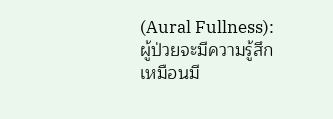(Aural Fullness): ผู้ป่วยจะมีความรู้สึกเหมือนมี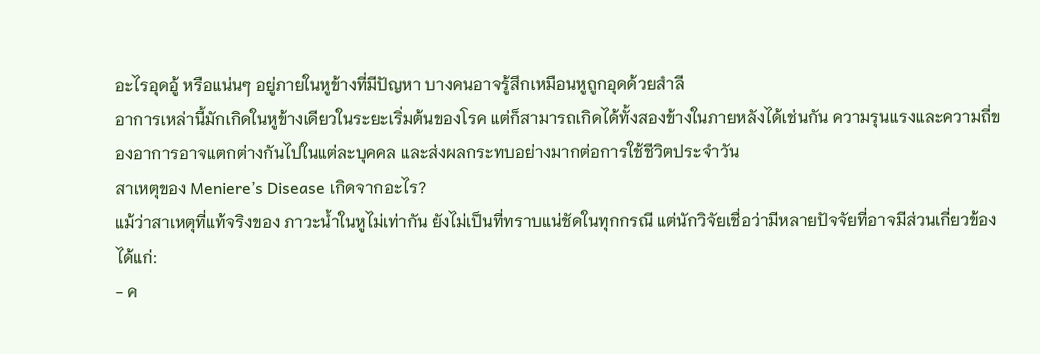อะไรอุดอู้ หรือแน่นๆ อยู่ภายในหูข้างที่มีปัญหา บางคนอาจรู้สึกเหมือนหูถูกอุดด้วยสำลี
อาการเหล่านี้มักเกิดในหูข้างเดียวในระยะเริ่มต้นของโรค แต่ก็สามารถเกิดได้ทั้งสองข้างในภายหลังได้เช่นกัน ความรุนแรงและความถี่ของอาการอาจแตกต่างกันไปในแต่ละบุคคล และส่งผลกระทบอย่างมากต่อการใช้ชีวิตประจำวัน
สาเหตุของ Meniere’s Disease เกิดจากอะไร?
แม้ว่าสาเหตุที่แท้จริงของ ภาวะน้ำในหูไม่เท่ากัน ยังไม่เป็นที่ทราบแน่ชัดในทุกกรณี แต่นักวิจัยเชื่อว่ามีหลายปัจจัยที่อาจมีส่วนเกี่ยวข้อง ได้แก่:
- ค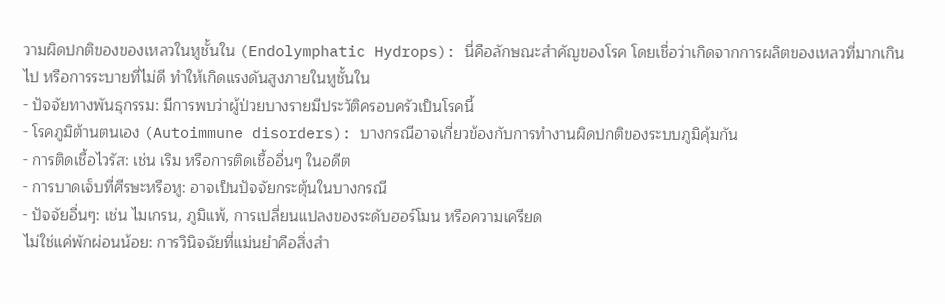วามผิดปกติของของเหลวในหูชั้นใน (Endolymphatic Hydrops): นี่คือลักษณะสำคัญของโรค โดยเชื่อว่าเกิดจากการผลิตของเหลวที่มากเกินไป หรือการระบายที่ไม่ดี ทำให้เกิดแรงดันสูงภายในหูชั้นใน
- ปัจจัยทางพันธุกรรม: มีการพบว่าผู้ป่วยบางรายมีประวัติครอบครัวเป็นโรคนี้
- โรคภูมิต้านตนเอง (Autoimmune disorders): บางกรณีอาจเกี่ยวข้องกับการทำงานผิดปกติของระบบภูมิคุ้มกัน
- การติดเชื้อไวรัส: เช่น เริม หรือการติดเชื้ออื่นๆ ในอดีต
- การบาดเจ็บที่ศีรษะหรือหู: อาจเป็นปัจจัยกระตุ้นในบางกรณี
- ปัจจัยอื่นๆ: เช่น ไมเกรน, ภูมิแพ้, การเปลี่ยนแปลงของระดับฮอร์โมน หรือความเครียด
ไม่ใช่แค่พักผ่อนน้อย: การวินิจฉัยที่แม่นยำคือสิ่งสำ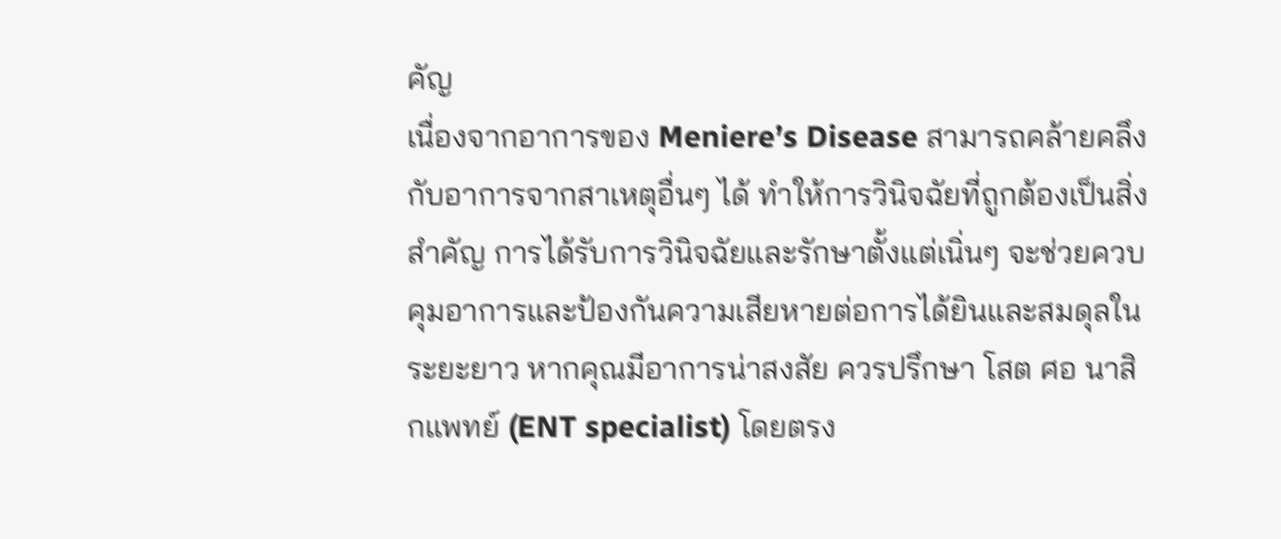คัญ
เนื่องจากอาการของ Meniere’s Disease สามารถคล้ายคลึงกับอาการจากสาเหตุอื่นๆ ได้ ทำให้การวินิจฉัยที่ถูกต้องเป็นสิ่งสำคัญ การได้รับการวินิจฉัยและรักษาตั้งแต่เนิ่นๆ จะช่วยควบคุมอาการและป้องกันความเสียหายต่อการได้ยินและสมดุลในระยะยาว หากคุณมีอาการน่าสงสัย ควรปรึกษา โสต ศอ นาสิกแพทย์ (ENT specialist) โดยตรง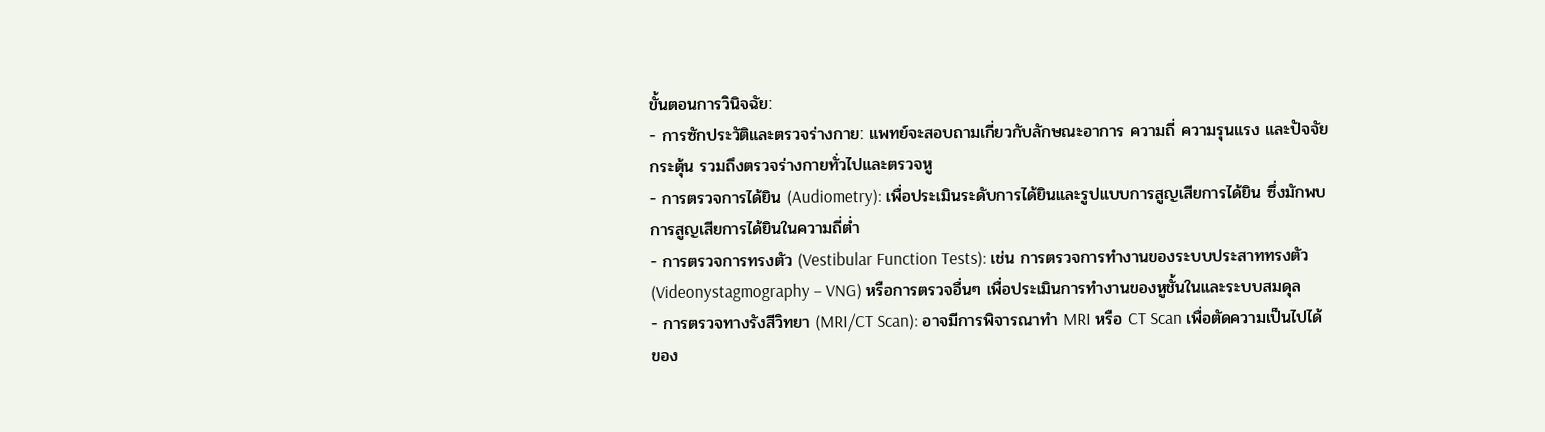ขั้นตอนการวินิจฉัย:
- การซักประวัติและตรวจร่างกาย: แพทย์จะสอบถามเกี่ยวกับลักษณะอาการ ความถี่ ความรุนแรง และปัจจัยกระตุ้น รวมถึงตรวจร่างกายทั่วไปและตรวจหู
- การตรวจการได้ยิน (Audiometry): เพื่อประเมินระดับการได้ยินและรูปแบบการสูญเสียการได้ยิน ซึ่งมักพบการสูญเสียการได้ยินในความถี่ต่ำ
- การตรวจการทรงตัว (Vestibular Function Tests): เช่น การตรวจการทำงานของระบบประสาททรงตัว (Videonystagmography – VNG) หรือการตรวจอื่นๆ เพื่อประเมินการทำงานของหูชั้นในและระบบสมดุล
- การตรวจทางรังสีวิทยา (MRI/CT Scan): อาจมีการพิจารณาทำ MRI หรือ CT Scan เพื่อตัดความเป็นไปได้ของ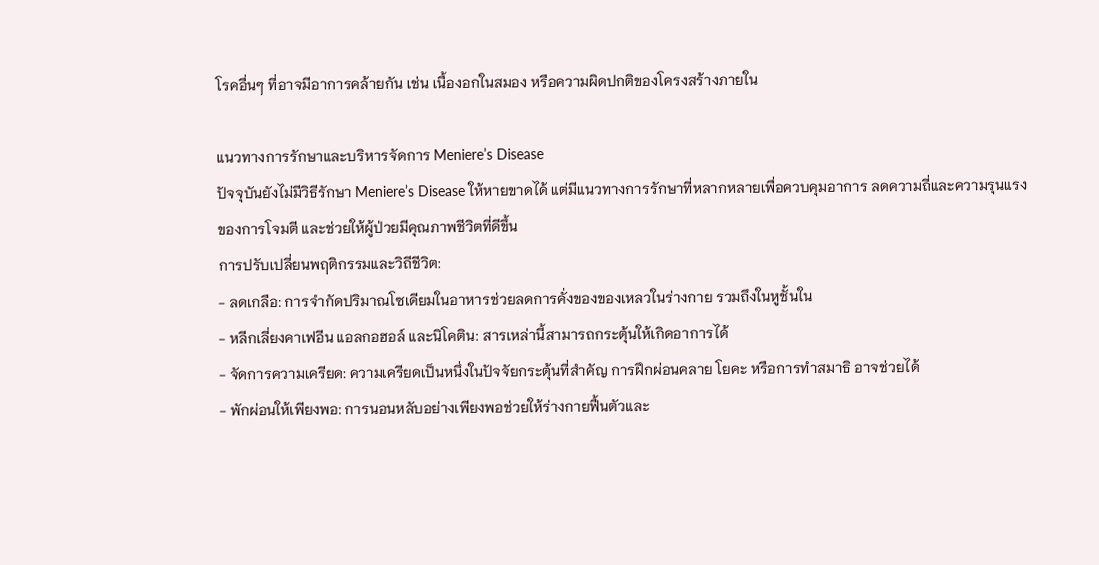โรคอื่นๆ ที่อาจมีอาการคล้ายกัน เช่น เนื้องอกในสมอง หรือความผิดปกติของโครงสร้างภายใน

แนวทางการรักษาและบริหารจัดการ Meniere’s Disease
ปัจจุบันยังไม่มีวิธีรักษา Meniere’s Disease ให้หายขาดได้ แต่มีแนวทางการรักษาที่หลากหลายเพื่อควบคุมอาการ ลดความถี่และความรุนแรงของการโจมตี และช่วยให้ผู้ป่วยมีคุณภาพชีวิตที่ดีขึ้น
การปรับเปลี่ยนพฤติกรรมและวิถีชีวิต:
- ลดเกลือ: การจำกัดปริมาณโซเดียมในอาหารช่วยลดการคั่งของของเหลวในร่างกาย รวมถึงในหูชั้นใน
- หลีกเลี่ยงคาเฟอีน แอลกอฮอล์ และนิโคติน: สารเหล่านี้สามารถกระตุ้นให้เกิดอาการได้
- จัดการความเครียด: ความเครียดเป็นหนึ่งในปัจจัยกระตุ้นที่สำคัญ การฝึกผ่อนคลาย โยคะ หรือการทำสมาธิ อาจช่วยได้
- พักผ่อนให้เพียงพอ: การนอนหลับอย่างเพียงพอช่วยให้ร่างกายฟื้นตัวและ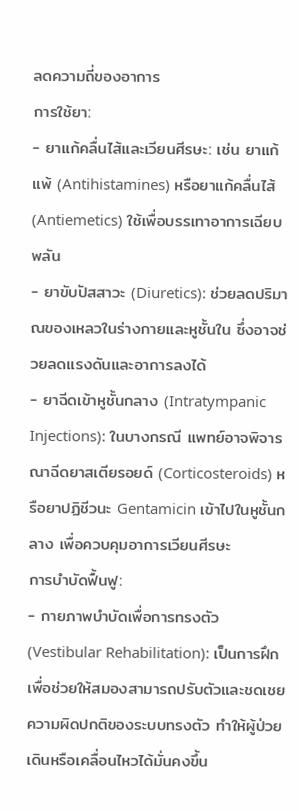ลดความถี่ของอาการ
การใช้ยา:
- ยาแก้คลื่นไส้และเวียนศีรษะ: เช่น ยาแก้แพ้ (Antihistamines) หรือยาแก้คลื่นไส้ (Antiemetics) ใช้เพื่อบรรเทาอาการเฉียบพลัน
- ยาขับปัสสาวะ (Diuretics): ช่วยลดปริมาณของเหลวในร่างกายและหูชั้นใน ซึ่งอาจช่วยลดแรงดันและอาการลงได้
- ยาฉีดเข้าหูชั้นกลาง (Intratympanic Injections): ในบางกรณี แพทย์อาจพิจารณาฉีดยาสเตียรอยด์ (Corticosteroids) หรือยาปฏิชีวนะ Gentamicin เข้าไปในหูชั้นกลาง เพื่อควบคุมอาการเวียนศีรษะ
การบำบัดฟื้นฟู:
- กายภาพบำบัดเพื่อการทรงตัว (Vestibular Rehabilitation): เป็นการฝึกเพื่อช่วยให้สมองสามารถปรับตัวและชดเชยความผิดปกติของระบบทรงตัว ทำให้ผู้ป่วยเดินหรือเคลื่อนไหวได้มั่นคงขึ้น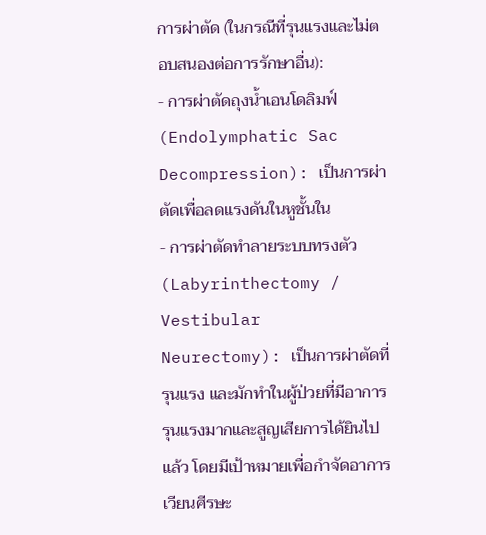การผ่าตัด (ในกรณีที่รุนแรงและไม่ตอบสนองต่อการรักษาอื่น):
- การผ่าตัดถุงน้ำเอนโดลิมฟ์ (Endolymphatic Sac Decompression): เป็นการผ่าตัดเพื่อลดแรงดันในหูชั้นใน
- การผ่าตัดทำลายระบบทรงตัว (Labyrinthectomy / Vestibular Neurectomy): เป็นการผ่าตัดที่รุนแรง และมักทำในผู้ป่วยที่มีอาการรุนแรงมากและสูญเสียการได้ยินไปแล้ว โดยมีเป้าหมายเพื่อกำจัดอาการเวียนศีรษะ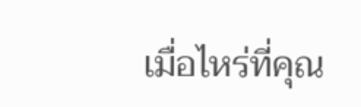เมื่อไหร่ที่คุณ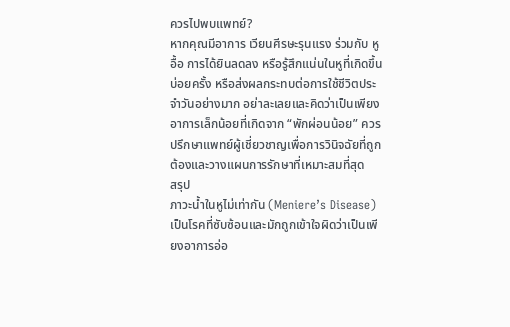ควรไปพบแพทย์?
หากคุณมีอาการ เวียนศีรษะรุนแรง ร่วมกับ หูอื้อ การได้ยินลดลง หรือรู้สึกแน่นในหูที่เกิดขึ้นบ่อยครั้ง หรือส่งผลกระทบต่อการใช้ชีวิตประจำวันอย่างมาก อย่าละเลยและคิดว่าเป็นเพียงอาการเล็กน้อยที่เกิดจาก “พักผ่อนน้อย” ควรปรึกษาแพทย์ผู้เชี่ยวชาญเพื่อการวินิจฉัยที่ถูกต้องและวางแผนการรักษาที่เหมาะสมที่สุด
สรุป
ภาวะน้ำในหูไม่เท่ากัน (Meniere’s Disease) เป็นโรคที่ซับซ้อนและมักถูกเข้าใจผิดว่าเป็นเพียงอาการอ่อ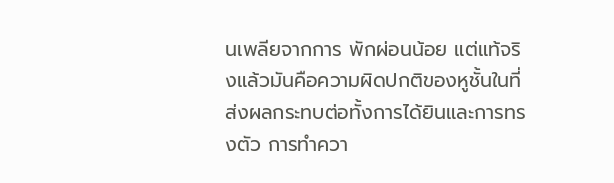นเพลียจากการ พักผ่อนน้อย แต่แท้จริงแล้วมันคือความผิดปกติของหูชั้นในที่ส่งผลกระทบต่อทั้งการได้ยินและการทรงตัว การทำควา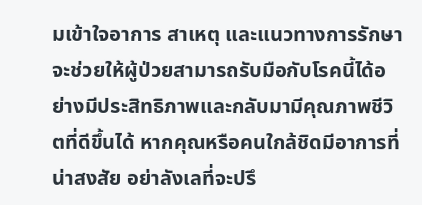มเข้าใจอาการ สาเหตุ และแนวทางการรักษา จะช่วยให้ผู้ป่วยสามารถรับมือกับโรคนี้ได้อย่างมีประสิทธิภาพและกลับมามีคุณภาพชีวิตที่ดีขึ้นได้ หากคุณหรือคนใกล้ชิดมีอาการที่น่าสงสัย อย่าลังเลที่จะปรึ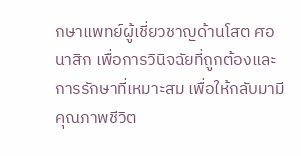กษาแพทย์ผู้เชี่ยวชาญด้านโสต ศอ นาสิก เพื่อการวินิจฉัยที่ถูกต้องและการรักษาที่เหมาะสม เพื่อให้กลับมามีคุณภาพชีวิต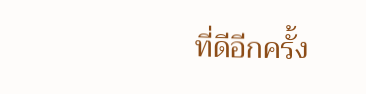ที่ดีอีกครั้ง